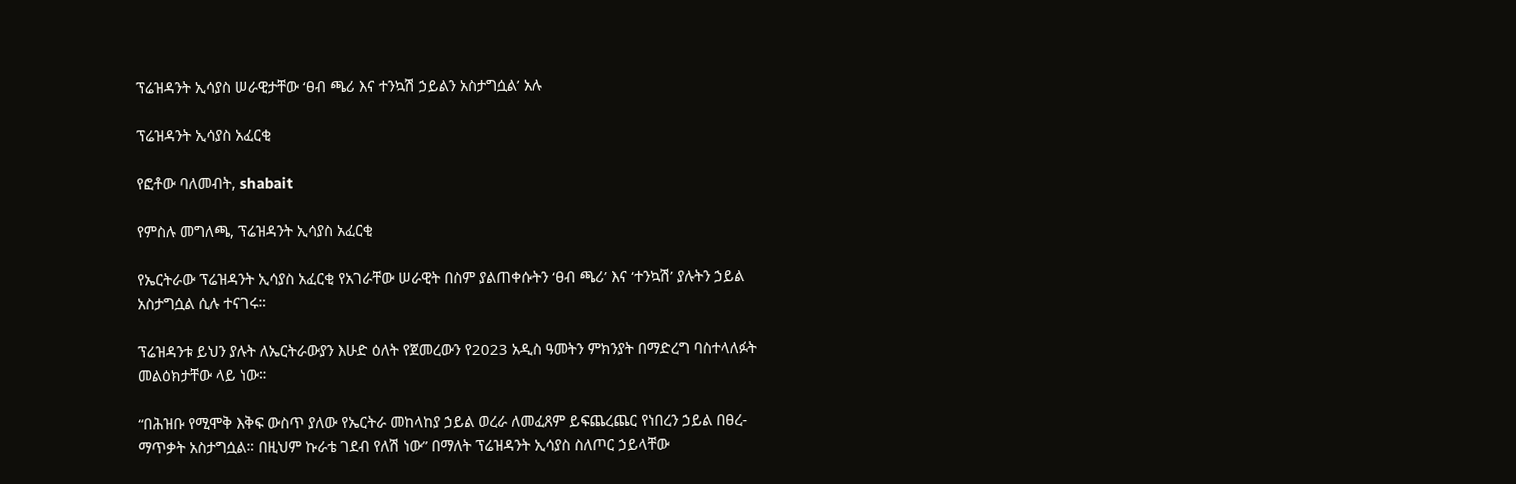ፕሬዝዳንት ኢሳያስ ሠራዊታቸው ‘ፀብ ጫሪ እና ተንኳሽ ኃይልን አስታግሷል’ አሉ

ፕሬዝዳንት ኢሳያስ አፈርቂ

የፎቶው ባለመብት, shabait

የምስሉ መግለጫ, ፕሬዝዳንት ኢሳያስ አፈርቂ

የኤርትራው ፕሬዝዳንት ኢሳያስ አፈርቂ የአገራቸው ሠራዊት በስም ያልጠቀሱትን ‘ፀብ ጫሪ’ እና ‘ተንኳሽ’ ያሉትን ኃይል አስታግሷል ሲሉ ተናገሩ።

ፕሬዝዳንቱ ይህን ያሉት ለኤርትራውያን እሁድ ዕለት የጀመረውን የ2023 አዲስ ዓመትን ምክንያት በማድረግ ባስተላለፉት መልዕክታቸው ላይ ነው።

“በሕዝቡ የሚሞቅ እቅፍ ውስጥ ያለው የኤርትራ መከላከያ ኃይል ወረራ ለመፈጸም ይፍጨረጨር የነበረን ኃይል በፀረ-ማጥቃት አስታግሷል። በዚህም ኩራቴ ገደብ የለሽ ነው” በማለት ፕሬዝዳንት ኢሳያስ ስለጦር ኃይላቸው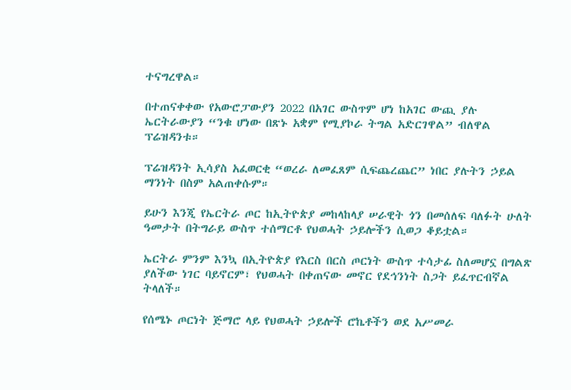ተናግረዋል።

በተጠናቀቀው የአውሮፓውያን 2022 በአገር ውስጥም ሆነ ከአገር ውጪ ያሉ ኤርትራውያን “ንቁ ሆነው በጽኑ አቋም የሚያኮራ ትግል አድርገዋል” ብለዋል ፕሬዝዳንቱ።

ፕሬዝዳንት ኢሳያስ አፈወርቂ “ወረራ ለመፈጸም ሲፍጨረጨር” ነበር ያሉትን ኃይል ማንነት በስም አልጠቀሱም።

ይሁን እንጂ የኤርትራ ጦር ከኢትዮጵያ መከላከላያ ሠራዊት ጎን በመሰለፍ ባለፉት ሁለት ዓመታት በትግራይ ውስጥ ተሰማርቶ የህወሓት ኃይሎችን ሲወጋ ቆይቷል።

ኤርትራ ምንም እንኳ በኢትዮጵያ የእርስ በርስ ጦርነት ውስጥ ተሳታፊ ስለመሆኗ በግልጽ ያለችው ነገር ባይኖርም፣ የህወሓት በቀጠናው መኖር የደኅንነት ስጋት ይፈጥርብኛል ትላለች።

የሰሜኑ ጦርነት ጅማሮ ላይ የህወሓት ኃይሎች ሮኬቶችን ወደ አሥመራ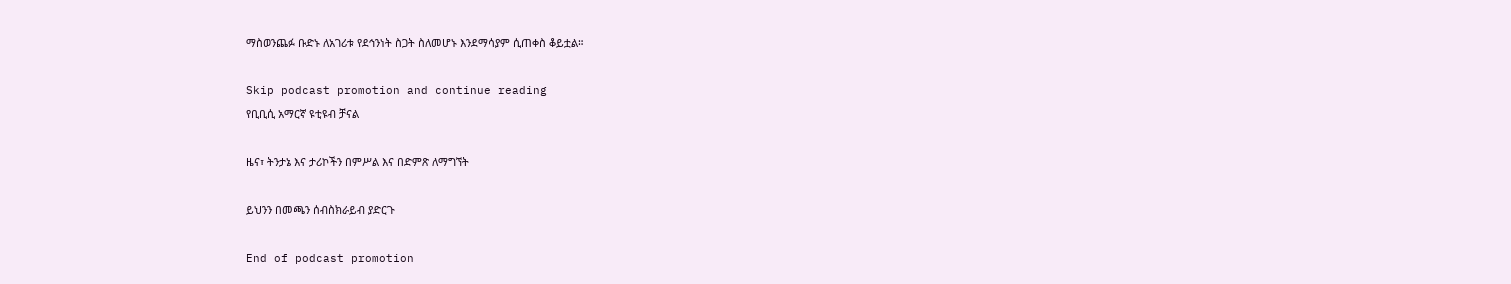ማስወንጨፉ ቡድኑ ለአገሪቱ የደኅንነት ስጋት ስለመሆኑ እንደማሳያም ሲጠቀስ ቆይቷል።

Skip podcast promotion and continue reading
የቢቢሲ አማርኛ ዩቲዩብ ቻናል

ዜና፣ ትንታኔ እና ታሪኮችን በምሥል እና በድምጽ ለማግኘት

ይህንን በመጫን ሰብስክራይብ ያድርጉ

End of podcast promotion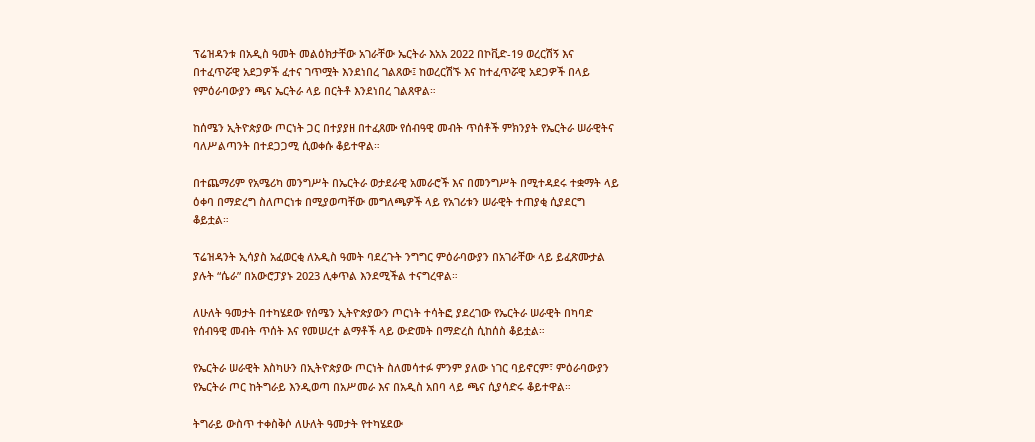ፕሬዝዳንቱ በአዲስ ዓመት መልዕክታቸው አገራቸው ኤርትራ እአአ 2022 በኮቪድ-19 ወረርሽኝ እና በተፈጥሯዊ አደጋዎች ፈተና ገጥሟት እንደነበረ ገልጸው፤ ከወረርሽኙ እና ከተፈጥሯዊ አደጋዎች በላይ የምዕራባውያን ጫና ኤርትራ ላይ በርትቶ እንደነበረ ገልጸዋል።

ከሰሜን ኢትዮጵያው ጦርነት ጋር በተያያዘ በተፈጸሙ የሰብዓዊ መብት ጥሰቶች ምክንያት የኤርትራ ሠራዊትና ባለሥልጣንት በተደጋጋሚ ሲወቀሱ ቆይተዋል።

በተጨማሪም የአሜሪካ መንግሥት በኤርትራ ወታደራዊ አመራሮች እና በመንግሥት በሚተዳደሩ ተቋማት ላይ ዕቀባ በማድረግ ስለጦርነቱ በሚያወጣቸው መግለጫዎች ላይ የአገሪቱን ሠራዊት ተጠያቂ ሲያደርግ ቆይቷል።

ፕሬዝዳንት ኢሳያስ አፈወርቂ ለአዲስ ዓመት ባደረጉት ንግግር ምዕራባውያን በአገራቸው ላይ ይፈጽሙታል ያሉት “ሴራ” በአውሮፓያኑ 2023 ሊቀጥል እንደሚችል ተናግረዋል።

ለሁለት ዓመታት በተካሄደው የሰሜን ኢትዮጵያውን ጦርነት ተሳትፎ ያደረገው የኤርትራ ሠራዊት በካባድ የሰብዓዊ መብት ጥሰት እና የመሠረተ ልማቶች ላይ ውድመት በማድረስ ሲከሰስ ቆይቷል።

የኤርትራ ሠራዊት እስካሁን በኢትዮጵያው ጦርነት ስለመሳተፉ ምንም ያለው ነገር ባይኖርም፣ ምዕራባውያን የኤርትራ ጦር ከትግራይ እንዲወጣ በአሥመራ እና በአዲስ አበባ ላይ ጫና ሲያሳድሩ ቆይተዋል።

ትግራይ ውስጥ ተቀስቅሶ ለሁለት ዓመታት የተካሄደው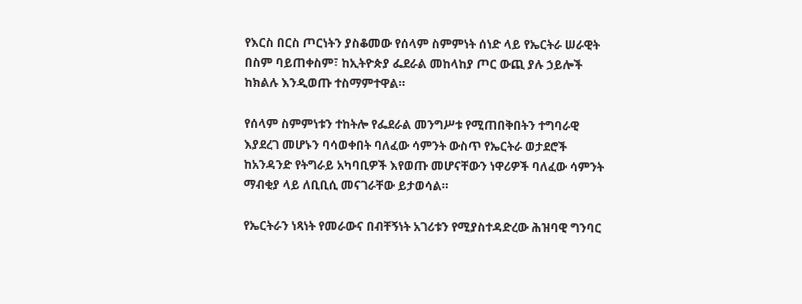የእርስ በርስ ጦርነትን ያስቆመው የሰላም ስምምነት ሰነድ ላይ የኤርትራ ሠራዊት በስም ባይጠቀስም፣ ከኢትዮጵያ ፌደራል መከላከያ ጦር ውጪ ያሉ ኃይሎች ከክልሉ እንዲወጡ ተስማምተዋል።

የሰላም ስምምነቱን ተከትሎ የፌደራል መንግሥቱ የሚጠበቅበትን ተግባራዊ እያደረገ መሆኑን ባሳወቀበት ባለፈው ሳምንት ውስጥ የኤርትራ ወታደሮች ከአንዳንድ የትግራይ አካባቢዎች እየወጡ መሆናቸውን ነዋሪዎች ባለፈው ሳምንት ማብቂያ ላይ ለቢቢሲ መናገራቸው ይታወሳል።

የኤርትራን ነጻነት የመራውና በብቸኝነት አገሪቱን የሚያስተዳድረው ሕዝባዊ ግንባር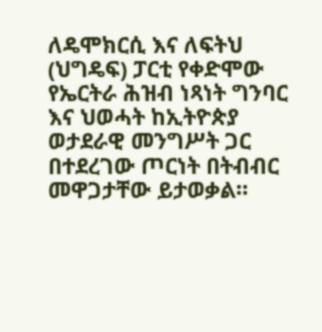ለዴሞክርሲ እና ለፍትህ (ህግዴፍ) ፓርቲ የቀድሞው የኤርትራ ሕዝብ ነጻነት ግንባር እና ህወሓት ከኢትዮጵያ ወታደራዊ መንግሥት ጋር በተደረገው ጦርነት በትብብር መዋጋታቸው ይታወቃል።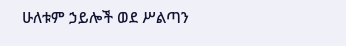ሁለቱም ኃይሎች ወደ ሥልጣን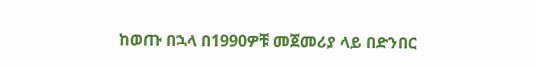ከወጡ በኋላ በ1990ዎቹ መጀመሪያ ላይ በድንበር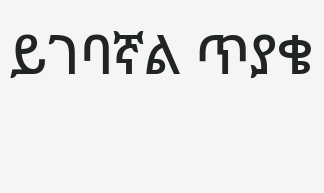ይገባኛል ጥያቄ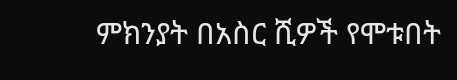ምክንያት በአስር ሺዎች የሞቱበት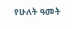የሁለት ዓመት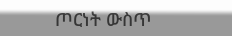ጦርነት ውስጥ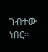ገብተው ነበር።